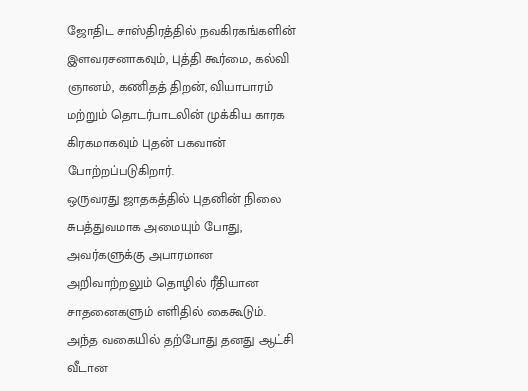ஜோதிட சாஸ்திரத்தில் நவகிரகங்களின் இளவரசனாகவும், புத்தி கூர்மை, கல்வி ஞானம், கணிதத் திறன், வியாபாரம் மற்றும் தொடர்பாடலின் முக்கிய காரக கிரகமாகவும் புதன் பகவான் போற்றப்படுகிறார்.
ஒருவரது ஜாதகத்தில் புதனின் நிலை சுபத்துவமாக அமையும் போது, அவர்களுக்கு அபாரமான அறிவாற்றலும் தொழில் ரீதியான சாதனைகளும் எளிதில் கைகூடும். அந்த வகையில் தற்போது தனது ஆட்சி வீடான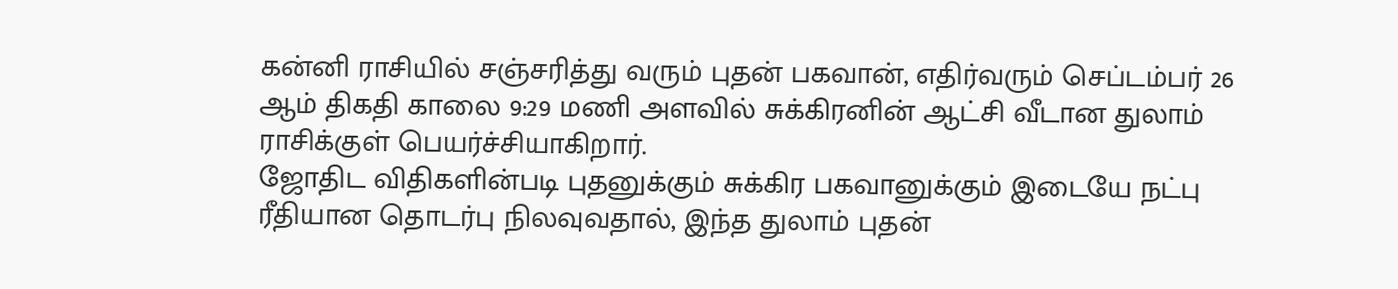கன்னி ராசியில் சஞ்சரித்து வரும் புதன் பகவான், எதிர்வரும் செப்டம்பர் 26 ஆம் திகதி காலை 9:29 மணி அளவில் சுக்கிரனின் ஆட்சி வீடான துலாம் ராசிக்குள் பெயர்ச்சியாகிறார்.
ஜோதிட விதிகளின்படி புதனுக்கும் சுக்கிர பகவானுக்கும் இடையே நட்பு ரீதியான தொடர்பு நிலவுவதால், இந்த துலாம் புதன்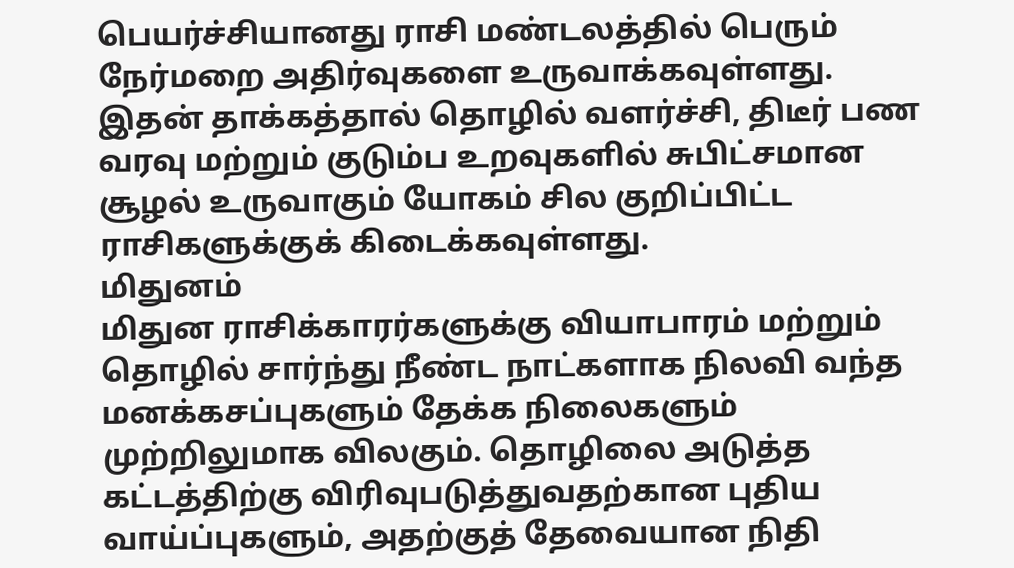பெயர்ச்சியானது ராசி மண்டலத்தில் பெரும் நேர்மறை அதிர்வுகளை உருவாக்கவுள்ளது.
இதன் தாக்கத்தால் தொழில் வளர்ச்சி, திடீர் பண வரவு மற்றும் குடும்ப உறவுகளில் சுபிட்சமான சூழல் உருவாகும் யோகம் சில குறிப்பிட்ட ராசிகளுக்குக் கிடைக்கவுள்ளது.
மிதுனம்
மிதுன ராசிக்காரர்களுக்கு வியாபாரம் மற்றும் தொழில் சார்ந்து நீண்ட நாட்களாக நிலவி வந்த மனக்கசப்புகளும் தேக்க நிலைகளும் முற்றிலுமாக விலகும். தொழிலை அடுத்த கட்டத்திற்கு விரிவுபடுத்துவதற்கான புதிய வாய்ப்புகளும், அதற்குத் தேவையான நிதி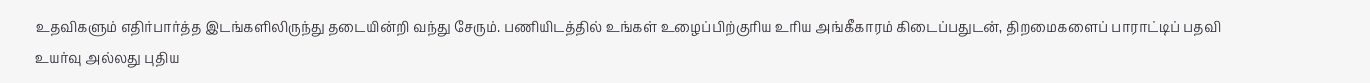உதவிகளும் எதிர்பார்த்த இடங்களிலிருந்து தடையின்றி வந்து சேரும். பணியிடத்தில் உங்கள் உழைப்பிற்குரிய உரிய அங்கீகாரம் கிடைப்பதுடன், திறமைகளைப் பாராட்டிப் பதவி உயர்வு அல்லது புதிய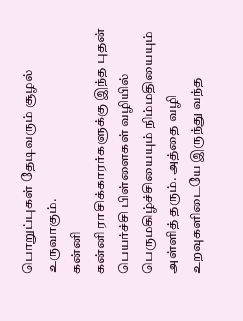பொறுப்புகள் தேடிவரும் சூழல் உருவாகும்.
கன்னி
கன்னி ராசிக்காரர்களுக்கு இந்த புதன் பெயர்ச்சி பிள்ளைகள் வழியில் பெருமகிழ்ச்சியையும் நிம்மதியையும் அள்ளித் தரும். அத்தை வழி உறவுகளிடையே இருந்து வந்த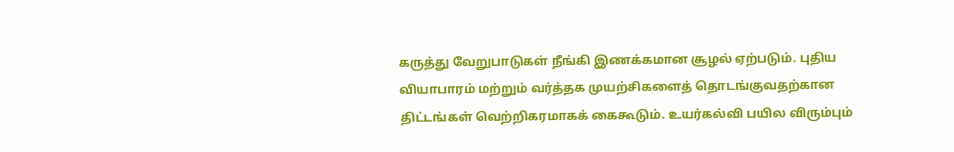கருத்து வேறுபாடுகள் நீங்கி இணக்கமான சூழல் ஏற்படும். புதிய வியாபாரம் மற்றும் வர்த்தக முயற்சிகளைத் தொடங்குவதற்கான திட்டங்கள் வெற்றிகரமாகக் கைகூடும். உயர்கல்வி பயில விரும்பும்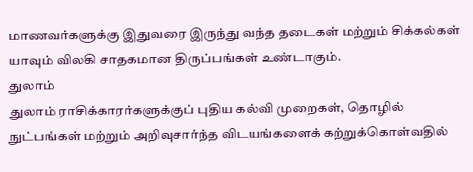மாணவர்களுக்கு இதுவரை இருந்து வந்த தடைகள் மற்றும் சிக்கல்கள் யாவும் விலகி சாதகமான திருப்பங்கள் உண்டாகும்.
துலாம்
துலாம் ராசிக்காரர்களுக்குப் புதிய கல்வி முறைகள், தொழில் நுட்பங்கள் மற்றும் அறிவுசார்ந்த விடயங்களைக் கற்றுக்கொள்வதில்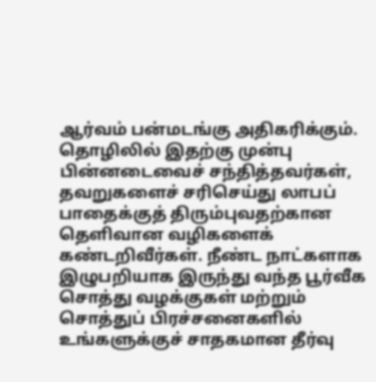ஆர்வம் பன்மடங்கு அதிகரிக்கும். தொழிலில் இதற்கு முன்பு பின்னடைவைச் சந்தித்தவர்கள், தவறுகளைச் சரிசெய்து லாபப் பாதைக்குத் திரும்புவதற்கான தெளிவான வழிகளைக் கண்டறிவீர்கள். நீண்ட நாட்களாக இழுபறியாக இருந்து வந்த பூர்வீக சொத்து வழக்குகள் மற்றும் சொத்துப் பிரச்சனைகளில் உங்களுக்குச் சாதகமான தீர்வு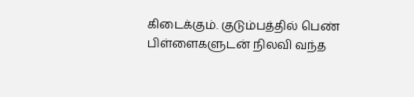கிடைக்கும். குடும்பத்தில் பெண் பிள்ளைகளுடன் நிலவி வந்த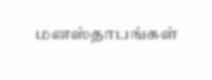மனஸ்தாபங்கள்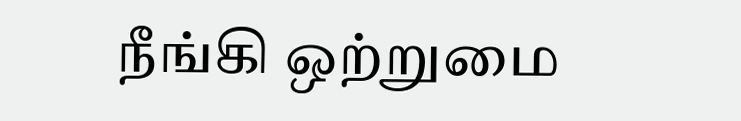நீங்கி ஒற்றுமை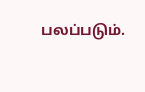பலப்படும்.